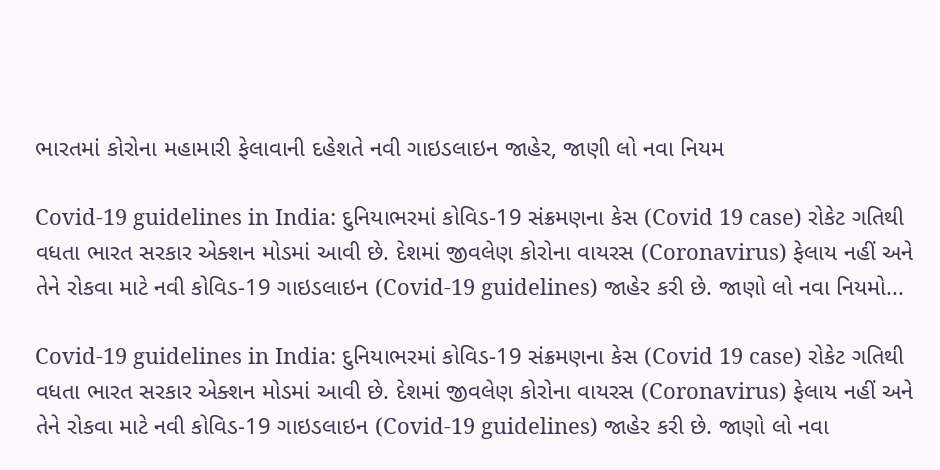ભારતમાં કોરોના મહામારી ફેલાવાની દહેશતે નવી ગાઇડલાઇન જાહેર, જાણી લો નવા નિયમ

Covid-19 guidelines in India: દુનિયાભરમાં કોવિડ-19 સંક્રમણના કેસ (Covid 19 case) રોકેટ ગતિથી વધતા ભારત સરકાર એક્શન મોડમાં આવી છે. દેશમાં જીવલેણ કોરોના વાયરસ (Coronavirus) ફેલાય નહીં અને તેને રોકવા માટે નવી કોવિડ-19 ગાઇડલાઇન (Covid-19 guidelines) જાહેર કરી છે. જાણો લો નવા નિયમો...

Covid-19 guidelines in India: દુનિયાભરમાં કોવિડ-19 સંક્રમણના કેસ (Covid 19 case) રોકેટ ગતિથી વધતા ભારત સરકાર એક્શન મોડમાં આવી છે. દેશમાં જીવલેણ કોરોના વાયરસ (Coronavirus) ફેલાય નહીં અને તેને રોકવા માટે નવી કોવિડ-19 ગાઇડલાઇન (Covid-19 guidelines) જાહેર કરી છે. જાણો લો નવા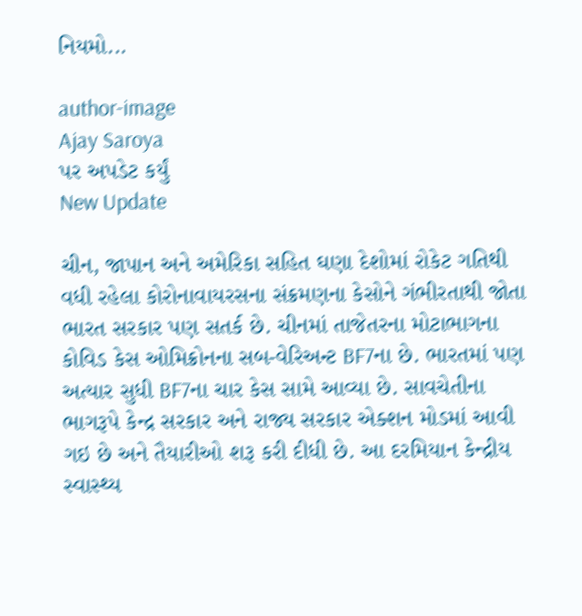નિયમો...

author-image
Ajay Saroya
પર અપડેટ કર્યું
New Update

ચીન, જાપાન અને અમેરિકા સહિત ઘણા દેશોમાં રોકેટ ગતિથી વધી રહેલા કોરોનાવાયરસના સંક્રમણના કેસોને ગંભીરતાથી જોતા ભારત સરકાર પણ સતર્ક છે. ચીનમાં તાજેતરના મોટાભાગના કોવિડ કેસ ઓમિક્રોનના સબ-વેરિઅન્ટ BF7ના છે. ભારતમાં પણ અત્યાર સુધી BF7ના ચાર કેસ સામે આવ્યા છે. સાવચેતીના ભાગરૂપે કેન્દ્ર સરકાર અને રાજ્ય સરકાર એક્શન મોડમાં આવી ગઇ છે અને તૈયારીઓ શરૂ કરી દીધી છે. આ દરમિયાન કેન્દ્રીય સ્વાસ્થ્ય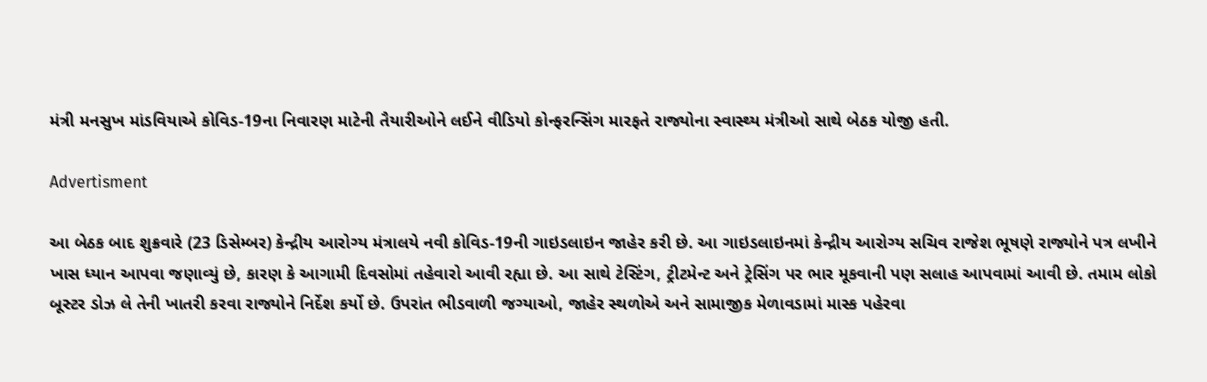મંત્રી મનસુખ માંડવિયાએ કોવિડ-19ના નિવારણ માટેની તૈયારીઓને લઈને વીડિયો કોન્ફરન્સિંગ મારફતે રાજ્યોના સ્વાસ્થ્ય મંત્રીઓ સાથે બેઠક યોજી હતી.

Advertisment

આ બેઠક બાદ શુક્રવારે (23 ડિસેમ્બર) કેન્દ્રીય આરોગ્ય મંત્રાલયે નવી કોવિડ-19ની ગાઇડલાઇન જાહેર કરી છે. આ ગાઇડલાઇનમાં કેન્દ્રીય આરોગ્ય સચિવ રાજેશ ભૂષણે રાજ્યોને પત્ર લખીને ખાસ ધ્યાન આપવા જણાવ્યું છે, કારણ કે આગામી દિવસોમાં તહેવારો આવી રહ્યા છે. આ સાથે ટેસ્ટિંગ, ટ્રીટમેન્ટ અને ટ્રેસિંગ પર ભાર મૂકવાની પણ સલાહ આપવામાં આવી છે. તમામ લોકો બૂસ્ટર ડોઝ લે તેની ખાતરી કરવા રાજ્યોને નિર્દેશ કર્યો છે. ઉપરાંત ભીડવાળી જગ્યાઓ, જાહેર સ્થળોએ અને સામાજીક મેળાવડામાં માસ્ક પહેરવા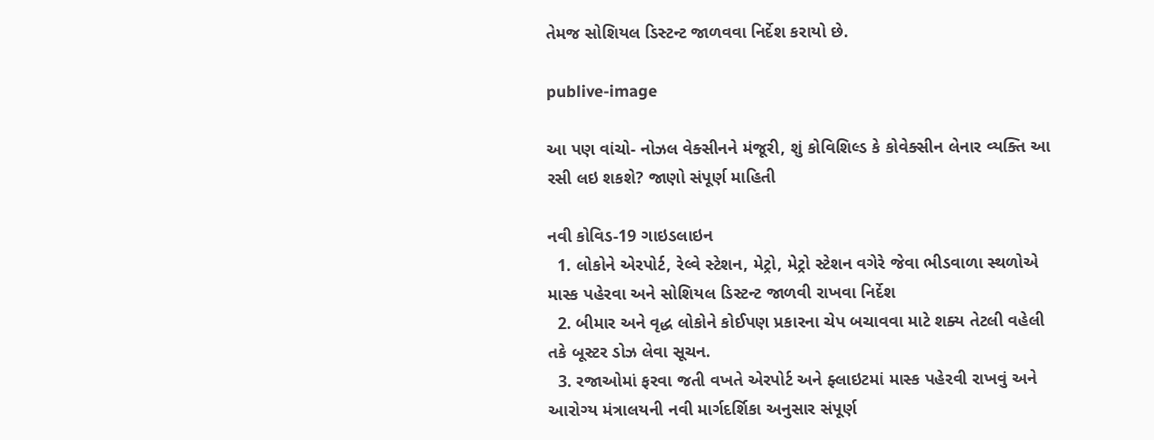તેમજ સોશિયલ ડિસ્ટન્ટ જાળવવા નિર્દેશ કરાયો છે.

publive-image

આ પણ વાંચો- નોઝલ વેક્સીનને મંજૂરી, શું કોવિશિલ્ડ કે કોવેક્સીન લેનાર વ્યક્તિ આ રસી લઇ શકશે? જાણો સંપૂર્ણ માહિતી

નવી કોવિડ-19 ગાઇડલાઇન
  1. લોકોને એરપોર્ટ, રેલ્વે સ્ટેશન, મેટ્રો, મેટ્રો સ્ટેશન વગેરે જેવા ભીડવાળા સ્થળોએ માસ્ક પહેરવા અને સોશિયલ ડિસ્ટન્ટ જાળવી રાખવા નિર્દેશ
  2. બીમાર અને વૃદ્ધ લોકોને કોઈપણ પ્રકારના ચેપ બચાવવા માટે શક્ય તેટલી વહેલી તકે બૂસ્ટર ડોઝ લેવા સૂચન.
  3. રજાઓમાં ફરવા જતી વખતે એરપોર્ટ અને ફ્લાઇટમાં માસ્ક પહેરવી રાખવું અને આરોગ્ય મંત્રાલયની નવી માર્ગદર્શિકા અનુસાર સંપૂર્ણ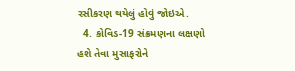રસીકરણ થયેલું હોવું જોઇએ.
  4. કોવિડ-19 સંક્રમણના લક્ષણો હશે તેવા મુસાફરોને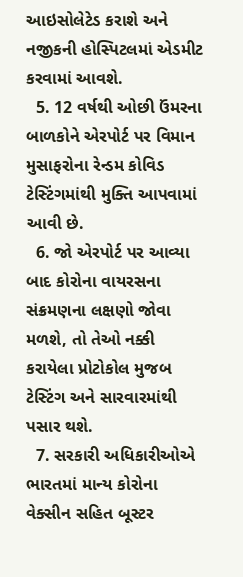આઇસોલેટેડ કરાશે અને નજીકની હોસ્પિટલમાં એડમીટ કરવામાં આવશે.
  5. 12 વર્ષથી ઓછી ઉંમરના બાળકોને એરપોર્ટ પર વિમાન મુસાફરોના રેન્ડમ કોવિડ ટેસ્ટિંગમાંથી મુક્તિ આપવામાં આવી છે.
  6. જો એરપોર્ટ પર આવ્યા બાદ કોરોના વાયરસના સંક્રમણના લક્ષણો જોવા મળશે, તો તેઓ નક્કી કરાયેલા પ્રોટોકોલ મુજબ ટેસ્ટિંગ અને સારવારમાંથી પસાર થશે.
  7. સરકારી અધિકારીઓએ ભારતમાં માન્ય કોરોના વેક્સીન સહિત બૂસ્ટર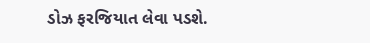ડોઝ ફરજિયાત લેવા પડશે.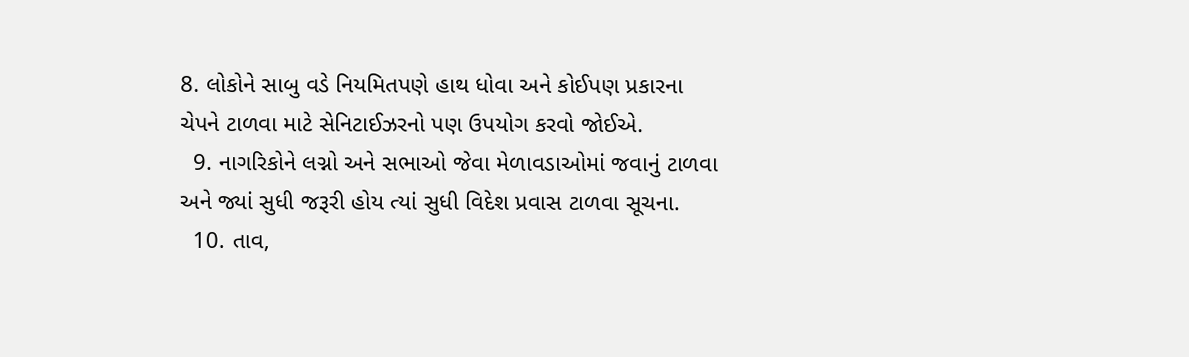8. લોકોને સાબુ વડે નિયમિતપણે હાથ ધોવા અને કોઈપણ પ્રકારના ચેપને ટાળવા માટે સેનિટાઈઝરનો પણ ઉપયોગ કરવો જોઈએ.
  9. નાગરિકોને લગ્નો અને સભાઓ જેવા મેળાવડાઓમાં જવાનું ટાળવા અને જ્યાં સુધી જરૂરી હોય ત્યાં સુધી વિદેશ પ્રવાસ ટાળવા સૂચના.
  10. તાવ,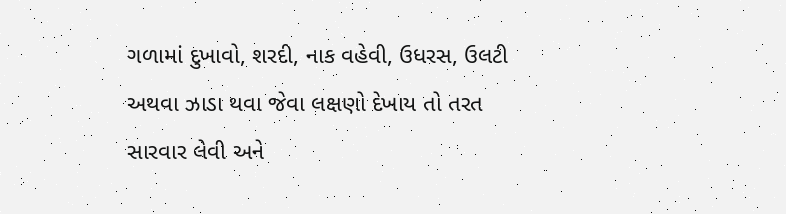ગળામાં દુખાવો, શરદી, નાક વહેવી, ઉધરસ, ઉલટી અથવા ઝાડા થવા જેવા લક્ષણો દેખાય તો તરત સારવાર લેવી અને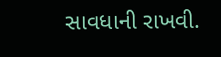સાવધાની રાખવી.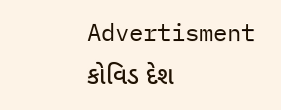Advertisment
કોવિડ દેશ